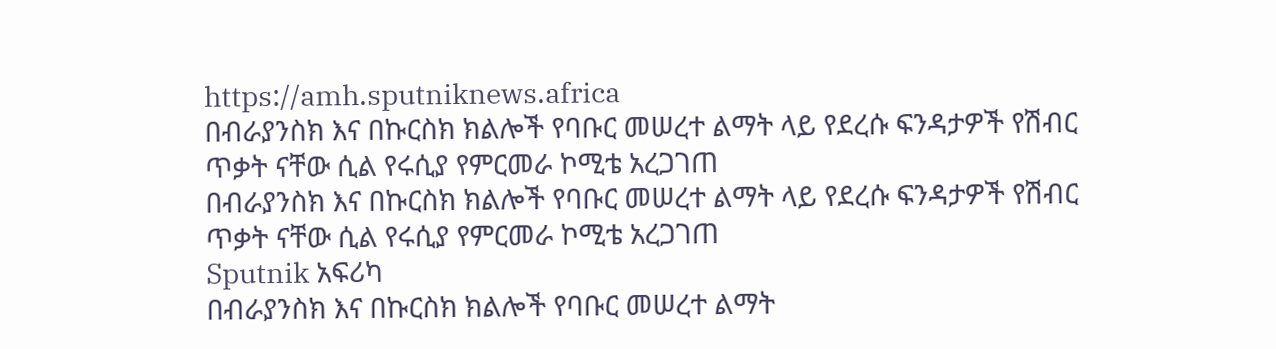https://amh.sputniknews.africa
በብራያንስክ እና በኩርስክ ክልሎች የባቡር መሠረተ ልማት ላይ የደረሱ ፍንዳታዎች የሽብር ጥቃት ናቸው ሲል የሩሲያ የምርመራ ኮሚቴ አረጋገጠ
በብራያንስክ እና በኩርስክ ክልሎች የባቡር መሠረተ ልማት ላይ የደረሱ ፍንዳታዎች የሽብር ጥቃት ናቸው ሲል የሩሲያ የምርመራ ኮሚቴ አረጋገጠ
Sputnik አፍሪካ
በብራያንስክ እና በኩርስክ ክልሎች የባቡር መሠረተ ልማት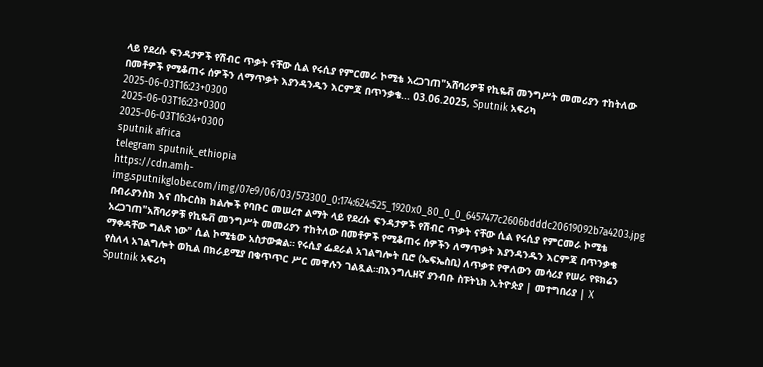ላይ የደረሱ ፍንዳታዎች የሽብር ጥቃት ናቸው ሲል የሩሲያ የምርመራ ኮሚቴ አረጋገጠ"አሸባሪዎቹ የኪዬቭ መንግሥት መመሪያን ተከትለው በመቶዎች የሚቆጠሩ ሰዎችን ለማጥቃት እያንዳንዱን እርምጃ በጥንቃቄ... 03.06.2025, Sputnik አፍሪካ
2025-06-03T16:23+0300
2025-06-03T16:23+0300
2025-06-03T16:34+0300
sputnik africa
telegram sputnik_ethiopia
https://cdn.amh-img.sputnikglobe.com/img/07e9/06/03/573300_0:174:624:525_1920x0_80_0_0_6457477c2606bdddc20619092b7a4203.jpg
በብራያንስክ እና በኩርስክ ክልሎች የባቡር መሠረተ ልማት ላይ የደረሱ ፍንዳታዎች የሽብር ጥቃት ናቸው ሲል የሩሲያ የምርመራ ኮሚቴ አረጋገጠ"አሸባሪዎቹ የኪዬቭ መንግሥት መመሪያን ተከትለው በመቶዎች የሚቆጠሩ ሰዎችን ለማጥቃት እያንዳንዱን እርምጃ በጥንቃቄ ማቀዳቸው ግልጽ ነው" ሲል ኮሚቴው አስታውቋል። የሩሲያ ፌደራል አገልግሎት ቢሮ (ኤፍኤስቢ) ለጥቃቱ የዋለውን መሳሪያ የሠራ የዩክሬን የስለላ አገልግሎት ወኪል በክራይሚያ በቁጥጥር ሥር መዋሉን ገልጿል።በእንግሊዘኛ ያንብቡ ስፑትኒክ ኢትዮጵያ | መተግበሪያ | X
Sputnik አፍሪካ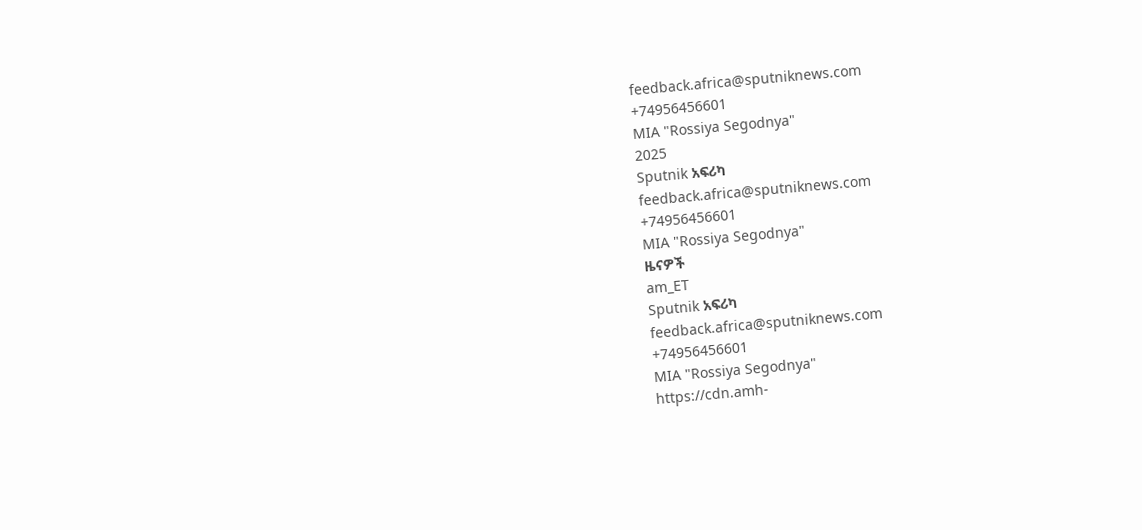feedback.africa@sputniknews.com
+74956456601
MIA "Rossiya Segodnya"
2025
Sputnik አፍሪካ
feedback.africa@sputniknews.com
+74956456601
MIA "Rossiya Segodnya"
ዜናዎች
am_ET
Sputnik አፍሪካ
feedback.africa@sputniknews.com
+74956456601
MIA "Rossiya Segodnya"
https://cdn.amh-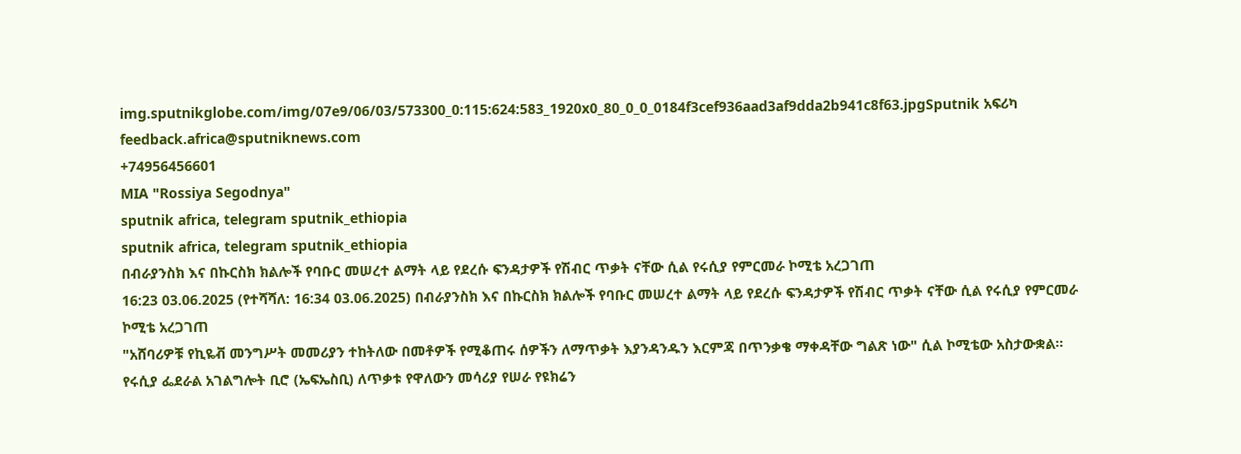img.sputnikglobe.com/img/07e9/06/03/573300_0:115:624:583_1920x0_80_0_0_0184f3cef936aad3af9dda2b941c8f63.jpgSputnik አፍሪካ
feedback.africa@sputniknews.com
+74956456601
MIA "Rossiya Segodnya"
sputnik africa, telegram sputnik_ethiopia
sputnik africa, telegram sputnik_ethiopia
በብራያንስክ እና በኩርስክ ክልሎች የባቡር መሠረተ ልማት ላይ የደረሱ ፍንዳታዎች የሽብር ጥቃት ናቸው ሲል የሩሲያ የምርመራ ኮሚቴ አረጋገጠ
16:23 03.06.2025 (የተሻሻለ: 16:34 03.06.2025) በብራያንስክ እና በኩርስክ ክልሎች የባቡር መሠረተ ልማት ላይ የደረሱ ፍንዳታዎች የሽብር ጥቃት ናቸው ሲል የሩሲያ የምርመራ ኮሚቴ አረጋገጠ
"አሸባሪዎቹ የኪዬቭ መንግሥት መመሪያን ተከትለው በመቶዎች የሚቆጠሩ ሰዎችን ለማጥቃት እያንዳንዱን እርምጃ በጥንቃቄ ማቀዳቸው ግልጽ ነው" ሲል ኮሚቴው አስታውቋል።
የሩሲያ ፌደራል አገልግሎት ቢሮ (ኤፍኤስቢ) ለጥቃቱ የዋለውን መሳሪያ የሠራ የዩክሬን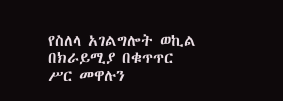የስለላ አገልግሎት ወኪል በክራይሚያ በቁጥጥር ሥር መዋሉን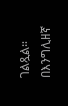ገልጿል።
በእንግሊዘኛ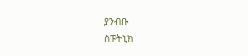ያንብቡ
ስፑትኒክ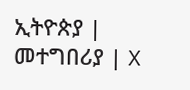ኢትዮጵያ | መተግበሪያ | X